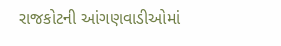રાજકોટની આંગણવાડીઓમાં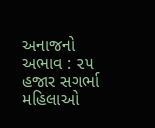અનાજનો અભાવ : ૨૫ હજાર સગર્ભા મહિલાઓ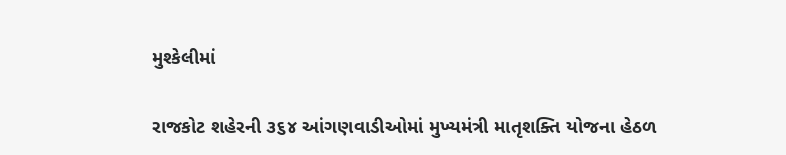મુશ્કેલીમાં

રાજકોટ શહેરની ૩૬૪ આંગણવાડીઓમાં મુખ્યમંત્રી માતૃશક્તિ યોજના હેઠળ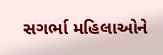સગર્ભા મહિલાઓને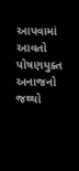આપવામાં આવતો પોષણયુક્ત અનાજનો જથ્થો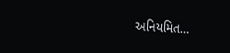અનિયમિત…